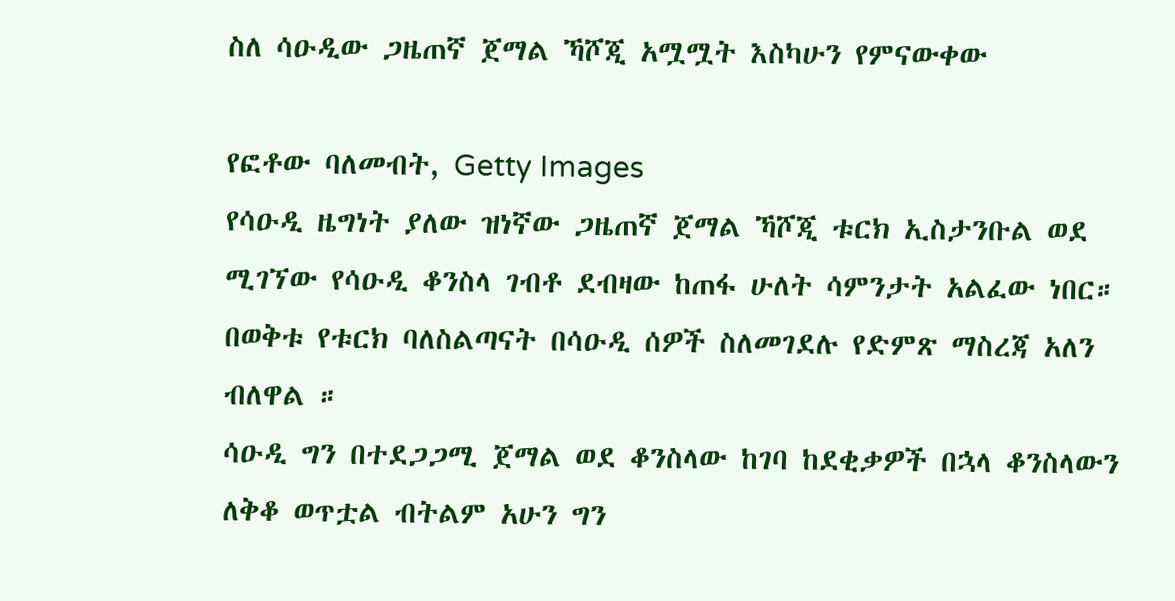ስለ ሳዑዲው ጋዜጠኛ ጀማል ኻሾጂ አሟሟት እስካሁን የምናውቀው

የፎቶው ባለመብት, Getty Images
የሳዑዲ ዜግነት ያለው ዝነኛው ጋዜጠኛ ጀማል ኻሾጂ ቱርክ ኢስታንቡል ወደ ሚገኘው የሳዑዲ ቆንስላ ገብቶ ደብዛው ከጠፋ ሁለት ሳምንታት አልፈው ነበር።
በወቅቱ የቱርክ ባለስልጣናት በሳዑዲ ሰዎች ስለመገደሉ የድምጽ ማስረጃ አለን ብለዋል ።
ሳዑዲ ግን በተደጋጋሚ ጀማል ወደ ቆንስላው ከገባ ከደቂቃዎች በኋላ ቆንስላውን ለቅቆ ወጥቷል ብትልም አሁን ግን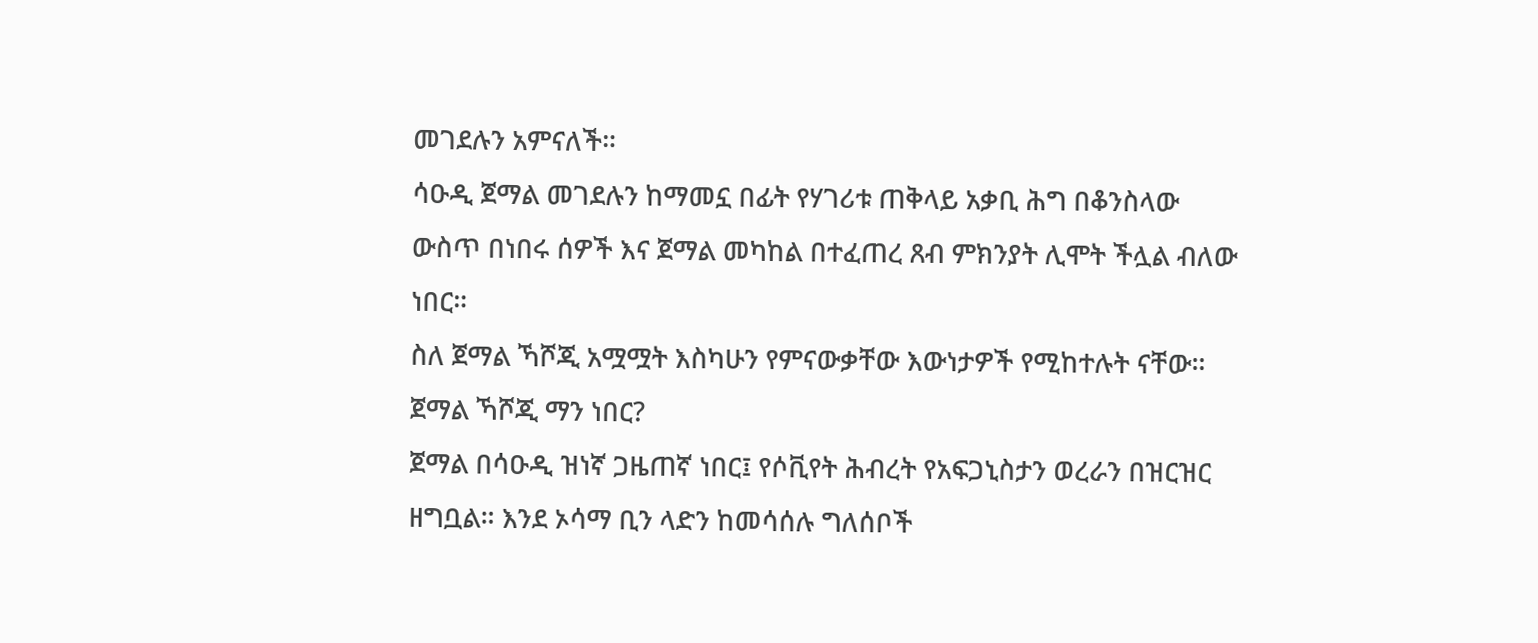መገደሉን አምናለች።
ሳዑዲ ጀማል መገደሉን ከማመኗ በፊት የሃገሪቱ ጠቅላይ አቃቢ ሕግ በቆንስላው ውስጥ በነበሩ ሰዎች እና ጀማል መካከል በተፈጠረ ጸብ ምክንያት ሊሞት ችሏል ብለው ነበር።
ስለ ጀማል ኻሾጂ አሟሟት እስካሁን የምናውቃቸው እውነታዎች የሚከተሉት ናቸው።
ጀማል ኻሾጂ ማን ነበር?
ጀማል በሳዑዲ ዝነኛ ጋዜጠኛ ነበር፤ የሶቪየት ሕብረት የአፍጋኒስታን ወረራን በዝርዝር ዘግቧል። እንደ ኦሳማ ቢን ላድን ከመሳሰሉ ግለሰቦች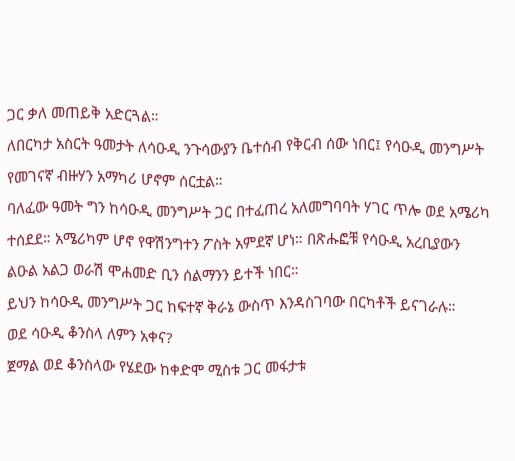ጋር ቃለ መጠይቅ አድርጓል።
ለበርካታ አስርት ዓመታት ለሳዑዲ ንጉሳውያን ቤተሰብ የቅርብ ሰው ነበር፤ የሳዑዲ መንግሥት የመገናኛ ብዙሃን አማካሪ ሆኖም ሰርቷል።
ባለፈው ዓመት ግን ከሳዑዲ መንግሥት ጋር በተፈጠረ አለመግባባት ሃገር ጥሎ ወደ አሜሪካ ተሰደደ። አሜሪካም ሆኖ የዋሽንግተን ፖስት አምደኛ ሆነ። በጽሑፎቹ የሳዑዲ አረቢያውን ልዑል አልጋ ወራሽ ሞሐመድ ቢን ሰልማንን ይተች ነበር።
ይህን ከሳዑዲ መንግሥት ጋር ከፍተኛ ቅራኔ ውስጥ እንዳስገባው በርካቶች ይናገራሉ።
ወደ ሳዑዲ ቆንስላ ለምን አቀና?
ጀማል ወደ ቆንስላው የሄደው ከቀድሞ ሚስቱ ጋር መፋታቱ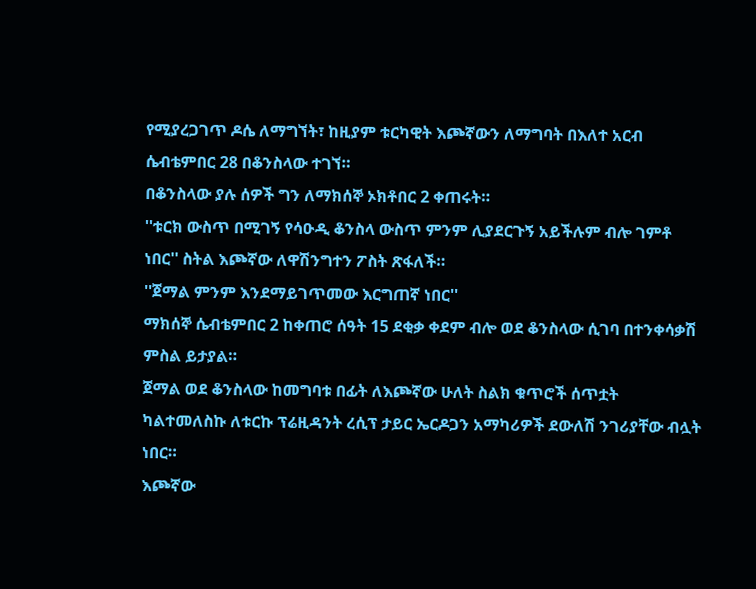የሚያረጋገጥ ዶሴ ለማግኘት፣ ከዚያም ቱርካዊት እጮኛውን ለማግባት በእለተ አርብ ሴብቴምበር 28 በቆንስላው ተገኘ።
በቆንስላው ያሉ ሰዎች ግን ለማክሰኞ ኦክቶበር 2 ቀጠሩት።
''ቱርክ ውስጥ በሚገኝ የሳዑዲ ቆንስላ ውስጥ ምንም ሊያደርጉኝ አይችሉም ብሎ ገምቶ ነበር'' ስትል እጮኛው ለዋሽንግተን ፖስት ጽፋለች።
''ጀማል ምንም እንደማይገጥመው እርግጠኛ ነበር''
ማክሰኞ ሴብቴምበር 2 ከቀጠሮ ሰዓት 15 ደቂቃ ቀደም ብሎ ወደ ቆንስላው ሲገባ በተንቀሳቃሽ ምስል ይታያል።
ጀማል ወደ ቆንስላው ከመግባቱ በፊት ለእጮኛው ሁለት ስልክ ቁጥሮች ሰጥቷት ካልተመለስኩ ለቱርኩ ፕሬዚዳንት ረሲፕ ታይር ኤርዶጋን አማካሪዎች ደውለሽ ንገሪያቸው ብሏት ነበር።
እጮኛው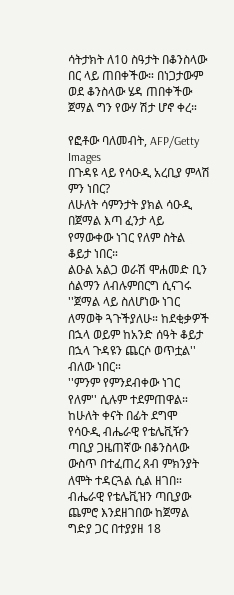ሳትታክት ለ10 ስዓታት በቆንስላው በር ላይ ጠበቀችው። በነጋታውም ወደ ቆንስላው ሄዳ ጠበቀችው ጀማል ግን የውሃ ሽታ ሆኖ ቀረ።

የፎቶው ባለመብት, AFP/Getty Images
በጉዳዩ ላይ የሳዑዲ አረቢያ ምላሽ ምን ነበር?
ለሁለት ሳምንታት ያክል ሳዑዲ በጀማል እጣ ፈንታ ላይ የማውቀው ነገር የለም ስትል ቆይታ ነበር።
ልዑል አልጋ ወራሽ ሞሐመድ ቢን ሰልማን ለብሉምበርግ ሲናገሩ ''ጀማል ላይ ስለሆነው ነገር ለማወቅ ጓጉችያለሁ። ከደቂቃዎች በኋላ ወይም ከአንድ ሰዓት ቆይታ በኋላ ጉዳዩን ጨርሶ ወጥቷል'' ብለው ነበር።
''ምንም የምንደብቀው ነገር የለም'' ሲሉም ተደምጠዋል።
ከሁለት ቀናት በፊት ደግሞ የሳዑዲ ብሔራዊ የቴሌቪዥን ጣቢያ ጋዜጠኛው በቆንስላው ውስጥ በተፈጠረ ጸብ ምክንያት ለሞት ተዳርጓል ሲል ዘገበ።
ብሔራዊ የቴሌቪዝን ጣቢያው ጨምሮ እንደዘገበው ከጀማል ግድያ ጋር በተያያዘ 18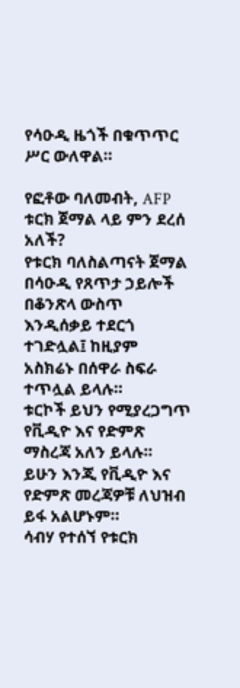የሳዑዲ ዜጎች በቁጥጥር ሥር ውለዋል።

የፎቶው ባለመብት, AFP
ቱርክ ጀማል ላይ ምን ደረሰ አለች?
የቱርክ ባለስልጣናት ጀማል በሳዑዲ የጸጥታ ኃይሎች በቆንጽላ ውስጥ እንዲሰቃይ ተደርጎ ተገድሏል፤ ከዚያም አስክሬኑ በሰዋራ ስፍራ ተጥሏል ይላሉ።
ቱርኮች ይህን የሚያረጋግጥ የቪዲዮ እና የድምጽ ማስረጃ አለን ይላሉ።
ይሁን እንጂ የቪዲዮ እና የድምጽ መረጃዎቹ ለህዝብ ይፋ አልሆኑም።
ሳብሃ የተሰኘ የቱርክ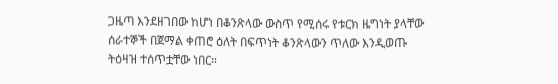ጋዜጣ እንደዘገበው ከሆነ በቆንጽላው ውስጥ የሚሰሩ የቱርክ ዜግነት ያላቸው ሰራተኞች በጀማል ቀጠሮ ዕለት በፍጥነት ቆንጽላውን ጥለው እንዲወጡ ትዕዛዝ ተሰጥቷቸው ነበር።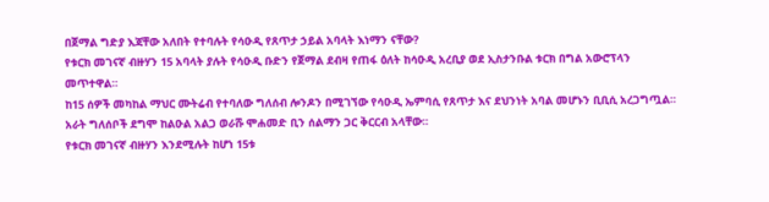በጀማል ግድያ እጃቸው አለበት የተባሉት የሳዑዲ የጸጥታ ኃይል አባላት እነማን ናቸው?
የቱርክ መገናኛ ብዙሃን 15 አባላት ያሉት የሳዑዲ ቡድን የጀማል ደብዛ የጠፋ ዕለት ከሳዑዲ አረቢያ ወደ ኢስታንቡል ቱርክ በግል አውሮፕላን መጥተዋል።
ከ15 ሰዎች መካከል ማህር ሙትሬብ የተባለው ግለሰብ ሎንዶን በሚገኘው የሳዑዲ ኤምባሲ የጸጥታ እና ደህንነት አባል መሆኑን ቢቢሲ አረጋግጧል።
አራት ግለሰቦች ደግሞ ከልዑል አልጋ ወራሹ ሞሐመድ ቢን ሰልማን ጋር ቅርርብ አላቸው።
የቱርክ መገናኛ ብዙሃን እንደሚሉት ከሆነ 15ቱ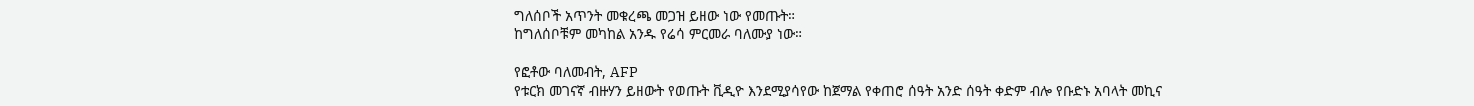ግለሰቦች አጥንት መቁረጫ መጋዝ ይዘው ነው የመጡት።
ከግለሰቦቹም መካከል አንዱ የሬሳ ምርመራ ባለሙያ ነው።

የፎቶው ባለመብት, AFP
የቱርክ መገናኛ ብዙሃን ይዘውት የወጡት ቪዲዮ እንደሚያሳየው ከጀማል የቀጠሮ ሰዓት አንድ ሰዓት ቀድም ብሎ የቡድኑ አባላት መኪና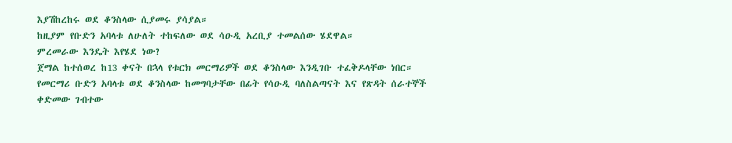እያሽከረከሩ ወደ ቆንስላው ሲያመሩ ያሳያል።
ከዚያም የቡድን አባላቱ ለሁለት ተከፍለው ወደ ሳዑዲ አረቢያ ተመልሰው ሄደዋል።
ምረመራው እንዴት እየሄደ ነው?
ጀማል ከተሰወረ ከ13 ቀናት በኋላ የቱርክ መርማሪዎች ወደ ቆንስላው እንዲገቡ ተፈቅዶላቸው ነበር።
የመርማሪ ቡድን አባላቱ ወደ ቆንስላው ከመግባታቸው በፊት የሳዑዲ ባለስልጣናት እና የጽዳት ሰራተኞች ቀድመው ገብተው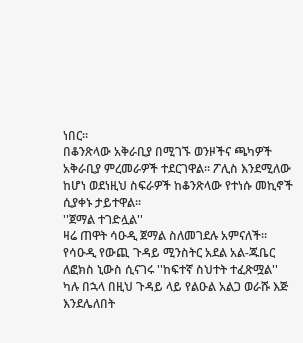ነበር።
በቆንጽላው አቅራቢያ በሚገኙ ወንዞችና ጫካዎች አቅራቢያ ምረመራዎች ተደርገዋል። ፖሊስ እንደሚለው ከሆነ ወደነዚህ ስፍራዎች ከቆንጽላው የተነሱ መኪኖች ሲያቀኑ ታይተዋል።
''ጀማል ተገድሏል''
ዛሬ ጠዋት ሳዑዲ ጀማል ስለመገደሉ አምናለች።
የሳዑዲ የውጪ ጉዳይ ሚንስትር አደል አል-ጁቤር ለፎክስ ኒውስ ሲናገሩ ''ከፍተኛ ስህተት ተፈጽሟል'' ካሉ በኋላ በዚህ ጉዳይ ላይ የልዑል አልጋ ወራሹ እጅ እንደሌለበት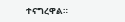ተናግረዋል።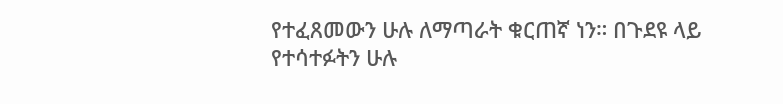የተፈጸመውን ሁሉ ለማጣራት ቁርጠኛ ነን። በጉደዩ ላይ የተሳተፉትን ሁሉ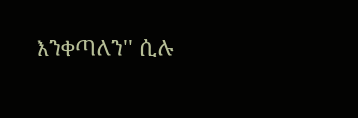እንቀጣለን'' ሲሉ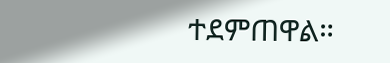ተደምጠዋል።